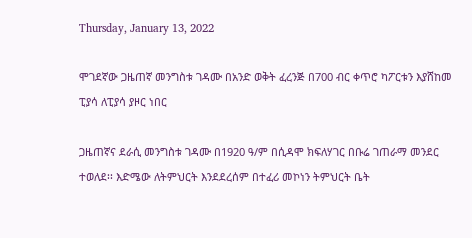Thursday, January 13, 2022

ሞገደኛው ጋዜጠኛ መንግስቱ ገዳሙ በአንድ ወቅት ፈረንጅ በ700 ብር ቀጥሮ ካፖርቱን እያሸከመ ፒያሳ ለፒያሳ ያዞር ነበር

ጋዜጠኛና ደራሲ መንግስቱ ገዳሙ በ1920 ዓ/ም በሲዳሞ ክፍለሃገር በቡሬ ገጠራማ መንደር ተወለደ፡፡ እድሜው ለትምህርት እንደደረሰም በተፈሪ መኮነን ትምህርት ቤት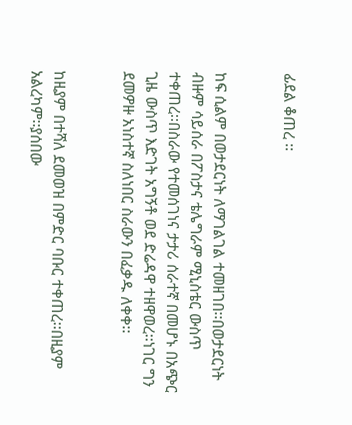ፊደል ቆጠረ ፡፡


ከፍ ሲልም በወታደርነት ለማገልገል ተመዘገበ፡፡በወታደርነት ብዙም ሳይሰራ በፖስታና ቴሌግራም ሚኒስቴር ውስጥ ተቀጠረ፡፡በስራው የተመሰገነና ታታሪ ሰራተኛ በመሆኑ በአጭር ጊዜ ውስጥ እድገት አግኝቶ ወደ ድሬዳዋ ተዘዋወረ፡፡ነገር ግን ደመዎዙ አነስተኛ ስለነበር ስራውን በፈቃዱ ለቀቀ፡፡


ከዚያም በተሻለ ደመወዝ በምድር ባቡር ተቀጠረ፡፡በዚያም አልረካም፡፡ያሰበው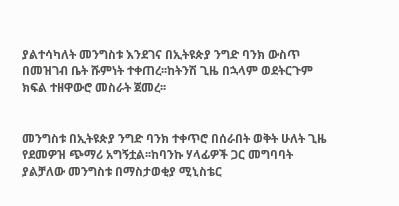ያልተሳካለት መንግስቱ እንደገና በኢትዩጵያ ንግድ ባንክ ውስጥ በመዝገብ ቤት ሹምነት ተቀጠረ፡፡ከትንሽ ጊዜ በኋላም ወደትርጉም ክፍል ተዘዋውሮ መስራት ጀመረ፡፡


መንግስቱ በኢትዩጵያ ንግድ ባንክ ተቀጥሮ በሰራበት ወቅት ሁለት ጊዜ የደመዎዝ ጭማሪ አግኝቷል፡፡ከባንኩ ሃላፊዎች ጋር መግባባት ያልቻለው መንግስቱ በማስታወቂያ ሚኒስቴር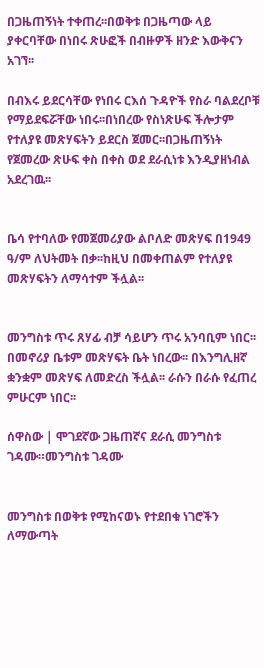በጋዜጠኝነት ተቀጠረ፡፡በወቅቱ በጋዜጣው ላይ ያቀርባቸው በነበሩ ጽሁፎች በብዙዎች ዘንድ እውቅናን አገኘ፡፡

በብእሩ ይደርሳቸው የነበሩ ርእሰ ጉዳዮች የስራ ባልደረቦቹ የማይደፍሯቸው ነበሩ፡፡በነበረው የስነጽሁፍ ችሎታም የተለያዩ መጽሃፍትን ይደርስ ጀመር፡፡በጋዜጠኝነት የጀመረው ጽሁፍ ቀስ በቀስ ወደ ደራሲነቱ እንዲያዘነብል አደረገዉ፡፡


ቤሳ የተባለው የመጀመሪያው ልቦለድ መጽሃፍ በ1949 ዓ/ም ለህትመት በቃ፡፡ከዚህ በመቀጠልም የተለያዩ መጽሃፍትን ለማሳተም ችሏል፡፡


መንግስቱ ጥሩ ጸሃፊ ብቻ ሳይሆን ጥሩ አንባቢም ነበር፡፡በመኖሪያ ቤቱም መጽሃፍት ቤት ነበረው፡፡ በእንግሊዘኛ ቋንቋም መጽሃፍ ለመድረስ ችሏል፡፡ ራሱን በራሱ የፈጠረ ምሁርም ነበር፡፡

ሰዋስው | ሞገደኛው ጋዜጠኛና ደራሲ መንግስቱ ገዳሙ።መንግስቱ ገዳሙ


መንግስቱ በወቅቱ የሚከናወኑ የተደበቁ ነገሮችን ለማውጣት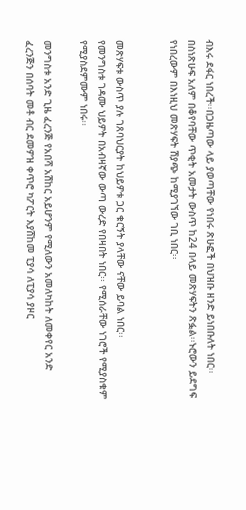ብእሩ ደፋር ነበረች፡፡በጋዜጣው ላይ ያወጣቸው የነበሩ ጽሁፎች በህዝቡ ዘንድ ይነበቡለት ነበር፡፡ በስነጽሁፍ አለም በቆየባቸው ጥቂት አመታት ውስጥ ከ24 በላይ መጽሃፍትን ጽፏል፡፡ኑሮውን ይደግፍ የነበረውም በእነዚህ መጽሃፍት ሽያጭ ከሚያገኘው ገቢ ነበር፡፡


መጽሃፍቱ ውስጥ ያሉ ገጸባህርያት ከህይዎቱ ጋር ቁርኝት ያላቸው ናቸው ይባል ነበር፡፡
የመንግስቱ ገዳሙ ህይዎት በአብዛኛው ውጣ ውረድ የበዛበት ነበር፡፡ የሚሰራቸው ነገሮች የሚያስቁም የሚያስደምሙም ነበሩ፡፡

መንግስቱ አንድ ጊዜ ፈረንጅ የአበሻ አሽከር አይሆንም የሚለውን አመለካከት ለመቀየር አንድ ፈረንጅን በሰባት መቶ ብር ደመዎዝ ቀጥሮ ካፖርት እያሸከመ ፒያሳ ለፒያሳ ያዞር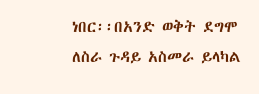ነበር፡፡በአንድ ወቅት ደግሞ ለስራ ጉዳይ አስመራ ይላካል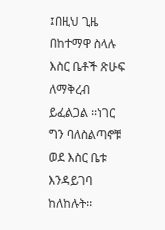፤በዚህ ጊዜ በከተማዋ ስላሉ እስር ቤቶች ጽሁፍ ለማቅረብ ይፈልጋል ፡፡ነገር ግን ባለስልጣኖቹ ወደ እስር ቤቱ እንዳይገባ ከለከሉት፡፡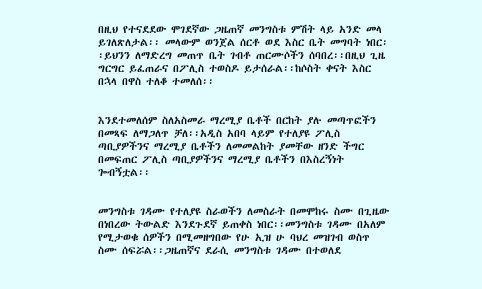በዚህ የተናደደው ሞገደኛው ጋዜጠኛ መንግስቱ ምሽት ላይ አንድ መላ ይገለጽለታል፡፡ መላውም ወንጀል ሰርቶ ወደ እስር ቤት መግባት ነበር፡፡ይህንን ለማድረግ መጠጥ ቤት ገብቶ ጠርሙሶችን ሰባበረ፡፡በዚህ ጊዜ ግርግር ይፈጠራና በፖሊስ ተወስዶ ይታሰራል፡፡ከሶስት ቀናት እስር በኋላ በዋስ ተለቆ ተመለሰ፡፡


እንደተመለሰም ስለአስመራ ማረሚያ ቤቶች በርከት ያሉ መጣጥፎችን በመጻፍ ለማጋለጥ ቻለ፡፡አዲስ አበባ ላይም የተለያዩ ፖሊስ ጣቢያዎችንና ማረሚያ ቤቶችን ለመመልከት ያመቸው ዘንድ ችግር በመፍጠር ፖሊስ ጣቢያዎችንና ማረሚያ ቤቶችን በእስረኝነት ጐብኝቷል፡፡


መንግስቱ ገዳሙ የተለያዩ ስራወችን ለመስራት በመሞከሩ ስሙ በጊዜው በነበረው ትውልድ እንደጉደኛ ይጠቀስ ነበር፡፡መንግስቱ ገዳሙ በአለም የሚታወቁ ሰዎችን በሚመዘግበው የሁ ኢዝ ሁ ባህረ መዝገብ ወስጥ ስሙ ሰፍሯል፡፡ጋዜጠኛና ደራሲ መንግስቱ ገዳሙ በተወለደ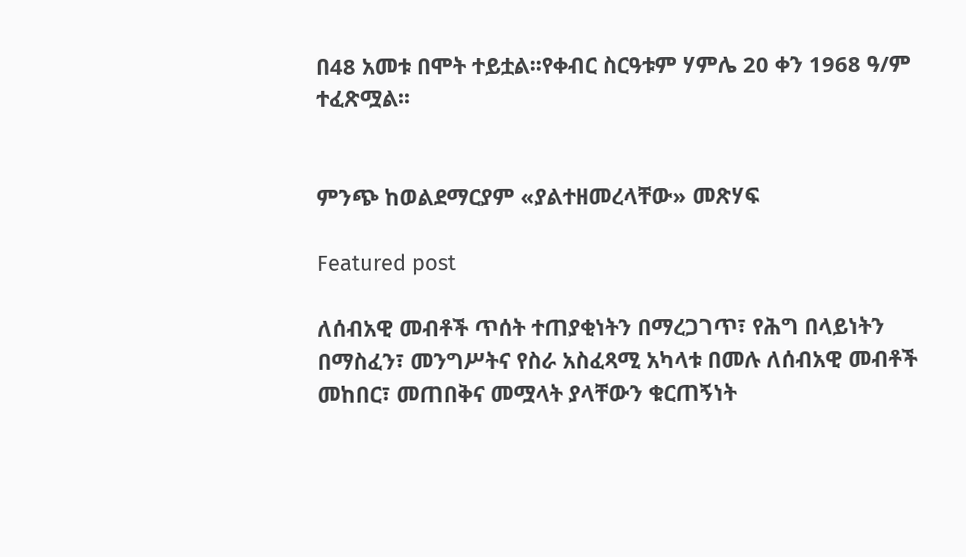በ48 አመቱ በሞት ተይቷል፡፡የቀብር ስርዓቱም ሃምሌ 20 ቀን 1968 ዓ/ም ተፈጽሟል፡፡


ምንጭ ከወልደማርያም «ያልተዘመረላቸው» መጽሃፍ

Featured post

ለሰብአዊ መብቶች ጥሰት ተጠያቂነትን በማረጋገጥ፣ የሕግ በላይነትን በማስፈን፣ መንግሥትና የስራ አስፈጻሚ አካላቱ በመሉ ለሰብአዊ መብቶች መከበር፣ መጠበቅና መሟላት ያላቸውን ቁርጠኝነት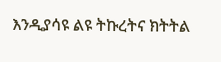እንዲያሳዩ ልዩ ትኩረትና ክትትል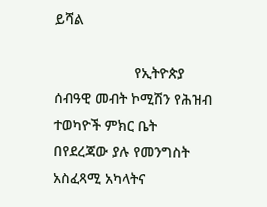ይሻል

                    የኢትዮጵያ ሰብዓዊ መብት ኮሚሽን የሕዝብ ተወካዮች ምክር ቤት በየደረጃው ያሉ የመንግስት አስፈጻሚ አካላትና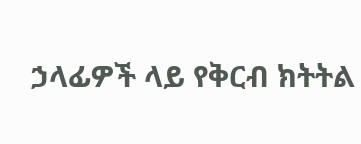ኃላፊዎች ላይ የቅርብ ክትትል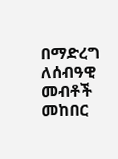በማድረግ ለሰብዓዊ መብቶች መከበር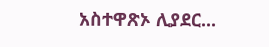አስተዋጽኦ ሊያደር...